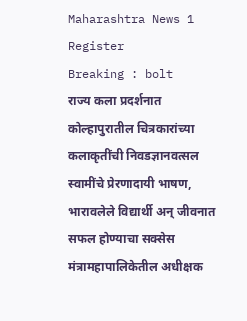Maharashtra News 1
Register
Breaking : bolt
राज्य कला प्रदर्शनात कोल्हापुरातील चित्रकारांच्या कलाकृतींची निवडज्ञानवत्सल स्वामींचे प्रेरणादायी भाषण, भारावलेले विद्यार्थी अन् जीवनात सफल होण्याचा सक्सेस मंत्रामहापालिकेतील अधीक्षक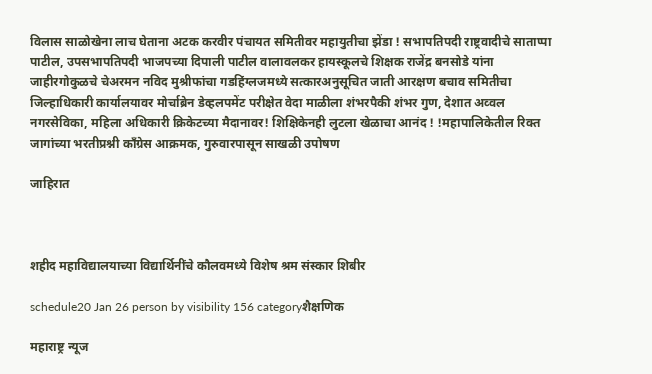विलास साळोखेना लाच घेताना अटक करवीर पंचायत समितीवर महायुतीचा झेंडा ! सभापतिपदी राष्ट्रवादीचे साताप्पा पाटील, उपसभापतिपदी भाजपच्या दिपाली पाटील वालावलकर हायस्कूलचे शिक्षक राजेंद्र बनसोडे यांना  जाहीरगोकुळचे चेअरमन नविद मुश्रीफांचा गडहिंग्लजमध्ये सत्कारअनुसूचित जाती आरक्षण बचाव समितीचा जिल्हाधिकारी कार्यालयावर मोर्चाब्रेन डेव्हलपमेंट परीक्षेत वेदा माळीला शंभरपैकी शंभर गुण, देशात अव्वल नगरसेविका, महिला अधिकारी क्रिकेटच्या मैदानावर! शिक्षिकेनही लुटला खेळाचा आनंद ! !महापालिकेतील रिक्त जागांच्या भरतीप्रश्नी काँग्रेस आक्रमक, गुरुवारपासून साखळी उपोषण

जाहिरात



शहीद महाविद्यालयाच्या विद्यार्थिनींचे कौलवमध्ये विशेष श्रम संस्कार शिबीर

schedule20 Jan 26 person by visibility 156 categoryशैक्षणिक

महाराष्ट्र न्यूज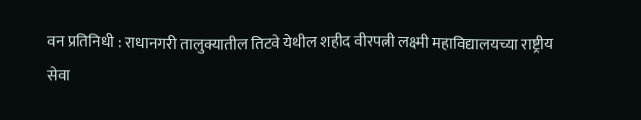वन प्रतिनिधी : राधानगरी तालुक्यातील तिटवे येथील शहीद वीरपत्नी लक्ष्मी महाविद्यालयच्या राष्ट्रीय सेवा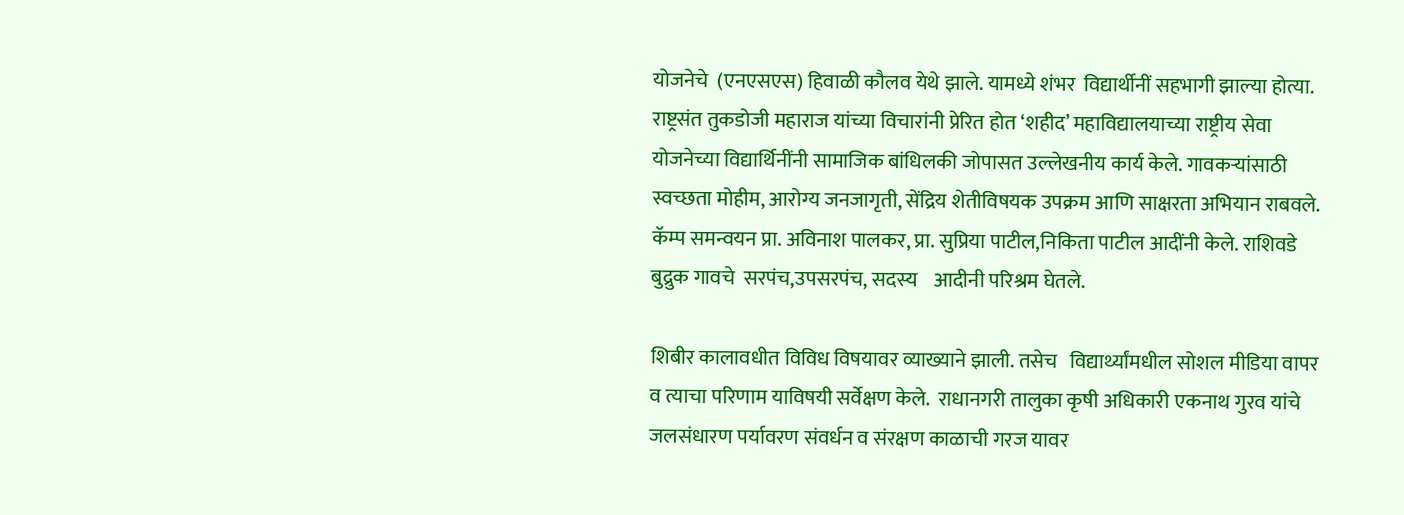योजनेचे  (एनएसएस) हिवाळी कौलव येथे झाले. यामध्ये शंभर  विद्यार्थीनीं सहभागी झाल्या होत्या. राष्ट्रसंत तुकडोजी महाराज यांच्या विचारांनी प्रेरित होत ‘शहीद’ महाविद्यालयाच्या राष्ट्रीय सेवा योजनेच्या विद्यार्थिनींनी सामाजिक बांधिलकी जोपासत उल्लेखनीय कार्य केले. गावकऱ्यांसाठी स्वच्छता मोहीम, आरोग्य जनजागृती, सेंद्रिय शेतीविषयक उपक्रम आणि साक्षरता अभियान राबवले. कॅम्प समन्वयन प्रा. अविनाश पालकर, प्रा. सुप्रिया पाटील,निकिता पाटील आदींनी केले. राशिवडे बुद्रुक गावचे  सरपंच,उपसरपंच, सदस्य    आदीनी परिश्रम घेतले.

शिबीर कालावधीत विविध विषयावर व्याख्याने झाली. तसेच   विद्यार्थ्यांमधील सोशल मीडिया वापर व त्याचा परिणाम याविषयी सर्वेक्षण केले.  राधानगरी तालुका कृषी अधिकारी एकनाथ गुरव यांचे जलसंधारण पर्यावरण संवर्धन व संरक्षण काळाची गरज यावर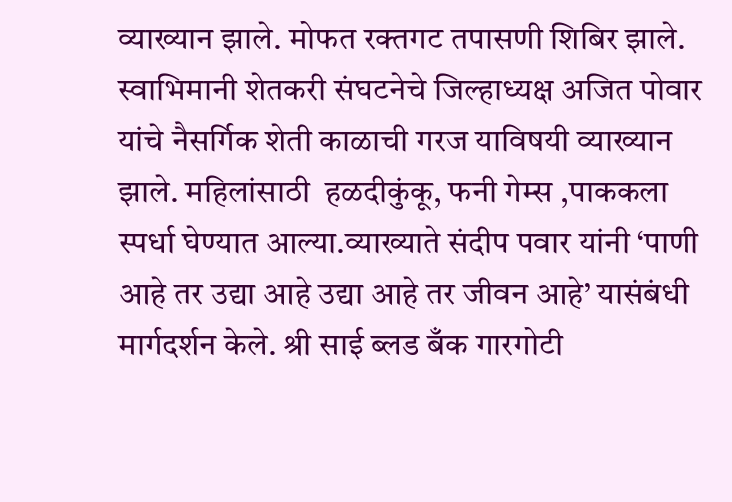व्याख्यान झाले. मोफत रक्तगट तपासणी शिबिर झाले.  स्वाभिमानी शेतकरी संघटनेचे जिल्हाध्यक्ष अजित पोवार यांचे नैसर्गिक शेती काळाची गरज याविषयी व्याख्यान  झाले. महिलांसाठी  हळदीकुंकू, फनी गेम्स ,पाककला स्पर्धा घेण्यात आल्या.व्याख्याते संदीप पवार यांनी ‘पाणी आहे तर उद्या आहे उद्या आहे तर जीवन आहे’ यासंबंधी मार्गदर्शन केले. श्री साई ब्लड बँक गारगोटी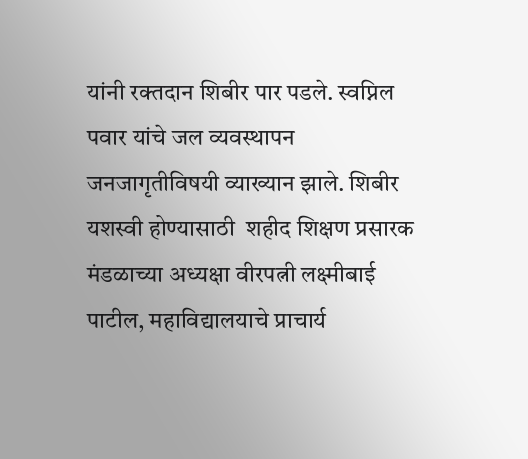यांनी रक्तदान शिबीर पार पडले. स्वप्निल पवार यांचे जल व्यवस्थापन जनजागृतीविषयी व्याख्यान झाले. शिबीर यशस्वी होण्यासाठी  शहीद शिक्षण प्रसारक मंडळाच्या अध्यक्षा वीरपत्नी लक्ष्मीबाई पाटील, महाविद्यालयाचे प्राचार्य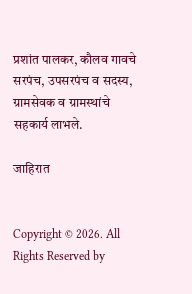प्रशांत पालकर, कौलव गावचे सरपंच, उपसरपंच व सदस्य, ग्रामसेवक व ग्रामस्थांचे सहकार्य लाभले.

जाहिरात


Copyright © 2026. All Rights Reserved by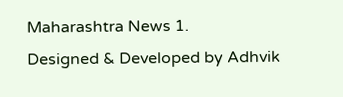Maharashtra News 1.
Designed & Developed by Adhvik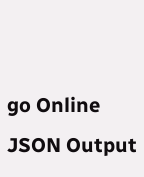go Online
JSON Output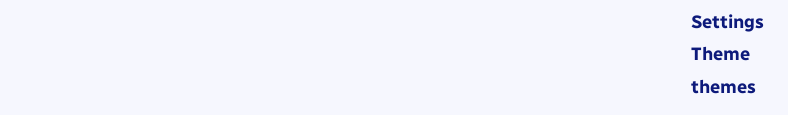Settings
Theme
themes